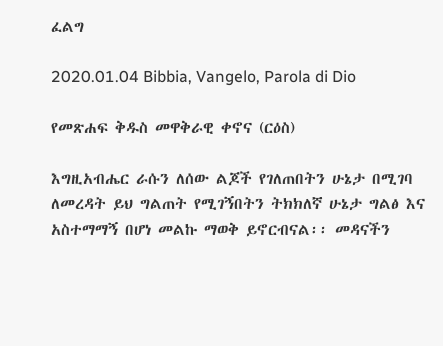ፈልግ

2020.01.04 Bibbia, Vangelo, Parola di Dio

የመጽሐፍ ቅዱስ መዋቅራዊ ቀኖና (ርዕስ)

እግዚአብሔር ራሱን ለሰው ልጆች የገለጠበትን ሁኔታ በሚገባ ለመረዳት ይህ ግልጠት የሚገኝበትን ትክክለኛ ሁኔታ ግልፅ እና አስተማማኝ በሆነ መልኩ ማወቅ ይኖርብናል፡፡ መዳናችን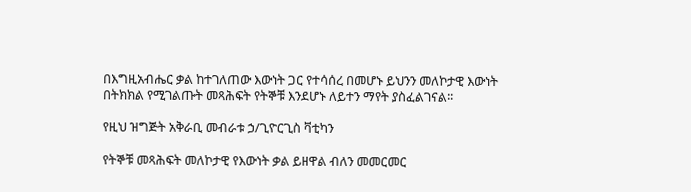በእግዚአብሔር ቃል ከተገለጠው እውነት ጋር የተሳሰረ በመሆኑ ይህንን መለኮታዊ እውነት በትክክል የሚገልጡት መጻሕፍት የትኞቹ እንደሆኑ ለይተን ማየት ያስፈልገናል፡፡

የዚህ ዝግጅት አቅራቢ መብራቱ ኃ/ጊዮርጊስ ቫቲካን

የትኞቹ መጻሕፍት መለኮታዊ የእውነት ቃል ይዘዋል ብለን መመርመር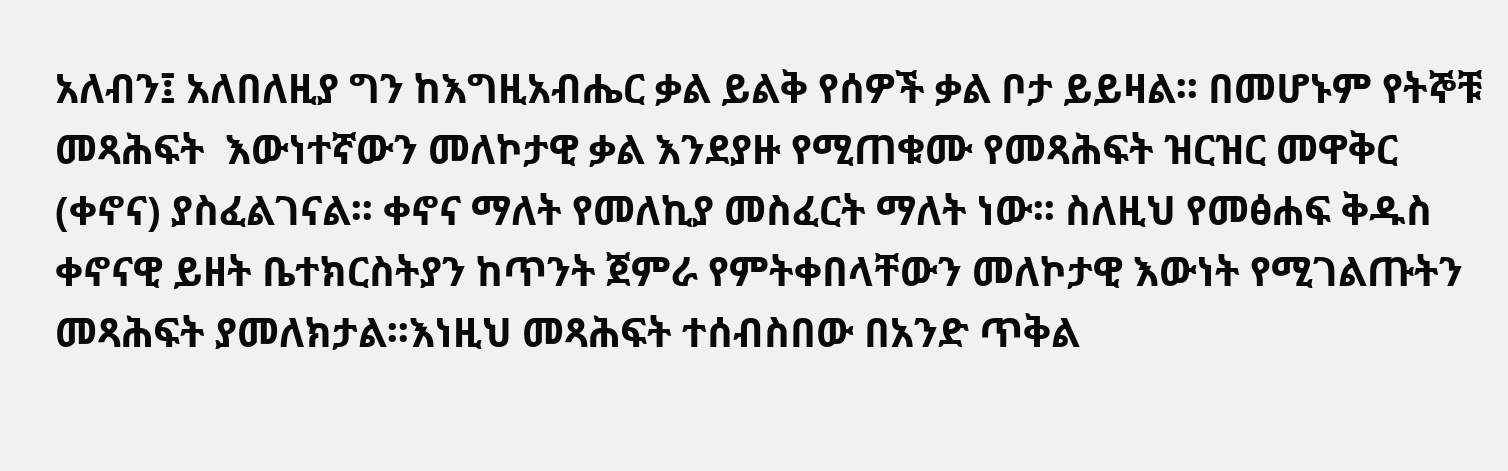አለብን፤ አለበለዚያ ግን ከእግዚአብሔር ቃል ይልቅ የሰዎች ቃል ቦታ ይይዛል፡፡ በመሆኑም የትኞቹ መጻሕፍት  እውነተኛውን መለኮታዊ ቃል እንደያዙ የሚጠቁሙ የመጻሕፍት ዝርዝር መዋቅር (ቀኖና) ያስፈልገናል፡፡ ቀኖና ማለት የመለኪያ መስፈርት ማለት ነው፡፡ ስለዚህ የመፅሐፍ ቅዱስ ቀኖናዊ ይዘት ቤተክርስትያን ከጥንት ጀምራ የምትቀበላቸውን መለኮታዊ እውነት የሚገልጡትን መጻሕፍት ያመለክታል፡፡እነዚህ መጻሕፍት ተሰብስበው በአንድ ጥቅል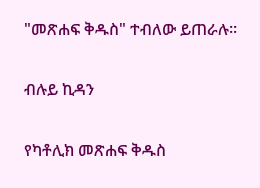"መጽሐፍ ቅዱስ" ተብለው ይጠራሉ፡፡

ብሉይ ኪዳን

የካቶሊክ መጽሐፍ ቅዱስ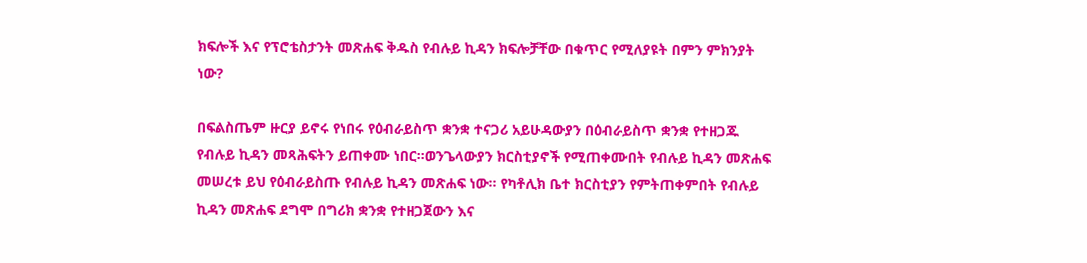ክፍሎች እና የፕሮቴስታንት መጽሐፍ ቅዱስ የብሉይ ኪዳን ክፍሎቻቸው በቁጥር የሚለያዩት በምን ምክንያት ነው?

በፍልስጤም ዙርያ ይኖሩ የነበሩ የዕብራይስጥ ቋንቋ ተናጋሪ አይሁዳውያን በዕብራይስጥ ቋንቋ የተዘጋጁ የብሉይ ኪዳን መጻሕፍትን ይጠቀሙ ነበር፡፡ወንጌላውያን ክርስቲያኖች የሚጠቀሙበት የብሉይ ኪዳን መጽሐፍ መሠረቱ ይህ የዕብራይስጡ የብሉይ ኪዳን መጽሐፍ ነው፡፡ የካቶሊክ ቤተ ክርስቲያን የምትጠቀምበት የብሉይ ኪዳን መጽሐፍ ደግሞ በግሪክ ቋንቋ የተዘጋጀውን እና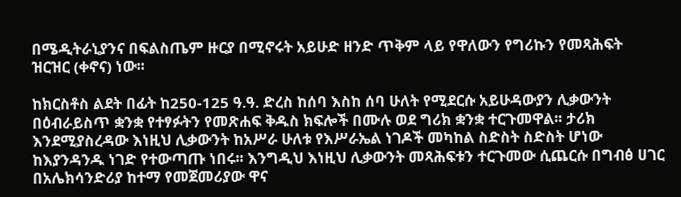በሜዲትራኒያንና በፍልስጤም ዙርያ በሚኖሩት አይሁድ ዘንድ ጥቅም ላይ የዋለውን የግሪኩን የመጻሕፍት  ዝርዝር (ቀኖና) ነው፡፡

ከክርስቶስ ልደት በፊት ከ250-125 ዓ.ዓ. ድረስ ከሰባ እስከ ሰባ ሁለት የሚደርሱ አይሁዳውያን ሊቃውንት በዕብራይስጥ ቋንቋ የተፃፉትን የመጽሐፍ ቅዱስ ክፍሎች በሙሉ ወደ ግሪክ ቋንቋ ተርጉመዋል፡፡ ታሪክ እንደሚያስረዳው እነዚህ ሊቃውንት ከአሥራ ሁለቱ የእሥራኤል ነገዶች መካከል ስድስት ስድስት ሆነው ከእያንዳንዱ ነገድ የተውጣጡ ነበሩ፡፡ እንግዲህ እነዚህ ሊቃውንት መጻሕፍቱን ተርጉመው ሲጨርሱ በግብፅ ሀገር በአሌክሳንድሪያ ከተማ የመጀመሪያው ዋና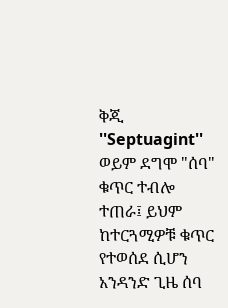ቅጂ ''Septuagint'' ወይም ደግሞ "ሰባ" ቁጥር ተብሎ ተጠራ፤ ይህም ከተርጓሚዎቹ ቁጥር የተወሰደ ሲሆን አንዳንድ ጊዜ ሰባ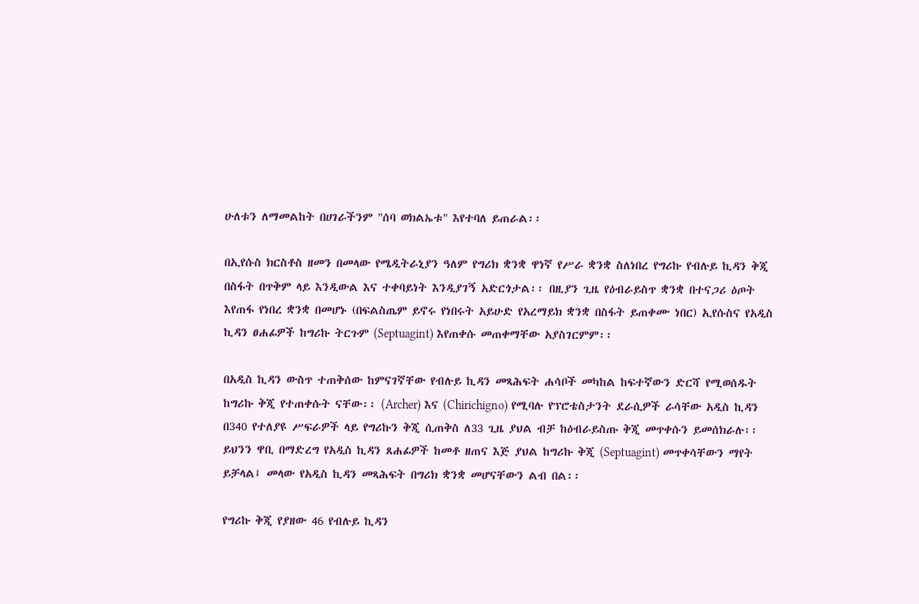ሁለቱን ለማመልከት በሀገራችንም "ሰባ ወክልኤቱ" እየተባለ ይጠራል፡፡

በኢየሱስ ክርስቶስ ዘመን በመላው የሜዲትራኒያን ዓለም የግሪክ ቋንቋ ዋነኛ የሥራ ቋንቋ ስለነበረ የግሪኩ የብሉይ ኪዳን ቅጂ በስፋት በጥቅም ላይ እንዲውል እና ተቀባይነት እንዲያገኝ አድርጎታል፡፡ በዚያን ጊዜ የዕብራይስጥ ቋንቋ በተናጋሪ ዕጦት እየጠፋ የነበረ ቋንቋ በመሆኑ (በፍልስጤም ይኖሩ የነበሩት አይሁድ የአረማይክ ቋንቋ በስፋት ይጠቀሙ ነበር) ኢየሱስና የአዲስ ኪዳን ፀሐፊዎች ከግሪኩ ትርጉም (Septuagint) እየጠቀሱ መጠቀማቸው አያስገርምም፡፡

በአዲስ ኪዳን ውስጥ ተጠቅሰው ከምናገኛቸው የብሉይ ኪዳን መጻሕፍት ሐሳቦች መካከል ከፍተኛውን ድርሻ የሚወሰዱት ከግሪኩ ቅጂ የተጠቀሱት ናቸው፡፡ (Archer) እና (Chirichigno) የሚባሉ የፕሮቴስታንት ደራሲዎች ራሳቸው አዲስ ኪዳን በ340 የተለያዩ ሥፍራዎች ላይ የግሪኩን ቅጂ ሲጠቅስ ለ33 ጊዜ ያህል ብቻ ከዕብራይስጡ ቅጂ መጥቀሱን ይመሰክራሉ፡፡ ይህንን ዋቢ በማድረግ የአዲስ ኪዳን ጸሐፊዎች ከመቶ ዘጠና እጅ ያህል ከግሪኩ ቅጂ (Septuagint) መጥቀሳቸውን ማየት ይቻላል፤ መላው የአዲስ ኪዳን መጻሕፍት በግሪክ ቋንቋ መሆናቸውን ልብ በል፡፡

የግሪኩ ቅጂ የያዘው 46 የብሉይ ኪዳን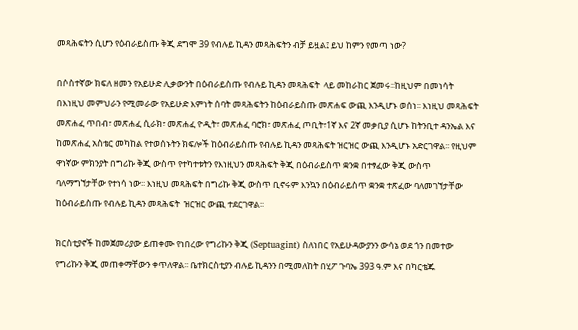መጻሕፍትን ሲሆን የዕብራይስጡ ቅጂ ደግሞ 39 የብሉይ ኪዳን መጻሕፍትን ብቻ ይዟል፤ ይህ ከምን የመጣ ነው?

በሶስተኛው ክፍለ ዘመን የአይሁድ ሊቃውንት በዕብራይስጡ የብሉይ ኪዳን መጻሕፍት  ላይ መከራከር ጀመሩ፡፡ከዚህም በመነሳት በእነዚህ መምህራን የሚመራው የአይሁድ እምነት ሰባት መጻሕፍትን ከዕብራይስጡ መጽሐፍ ውጪ እንዲሆኑ ወሰነ፡፡ እነዚህ መጻሕፍት  መጽሐፈ ጥበብ፣ መጽሐፈ ሲራክ፣ መጽሐፈ ዮዲት፣ መጽሐፈ ባሮክ፣ መጽሐፈ ጦቢት፣1ኛ እና 2ኛ መቃቢያ ሲሆኑ ከትንቢተ ዳንኤል እና ከመጽሐፈ አስቴር መካከል የተወሰኑትን ክፍሎች ከዕብራይስጡ የብሉይ ኪዳን መጻሕፍት ዝርዝር ውጪ እንዲሆኑ አድርገዋል፡፡ የዚህም ዋነኛው ምክንያት በግሪኩ ቅጂ ውስጥ የተካተቱትን የእነዚህን መጻሕፍት ቅጂ በዕብራይስጥ ቋንቋ በተፃፈው ቅጂ ውስጥ ባለማግኘታቸው የተነሳ ነው፡፡ እነዚህ መጻሕፍት በግሪኩ ቅጂ ውስጥ ቢኖሩም እንኳን በዕብራይስጥ ቋንቋ ተጽፈው ባለመገኘታቸው ከዕብራይስጡ የብሉይ ኪዳን መጻሕፍት  ዝርዝር ውጪ ተደርገዋል፡፡

ክርስቲያኖች ከመጀመሪያው ይጠቀሙ የነበረው የግሪኩን ቅጂ (Septuagint) ስለነበር የአይሁዳውያንን ውሳኔ ወደ ጎን በመተው የግሪኩን ቅጂ መጠቀማቸውን ቀጥለዋል፡፡ ቤተክርስቲያን ብሉይ ኪዳንን በሚመለከት በሂፖ ጉባኤ 393 ዓ.ም እና በካርቴጁ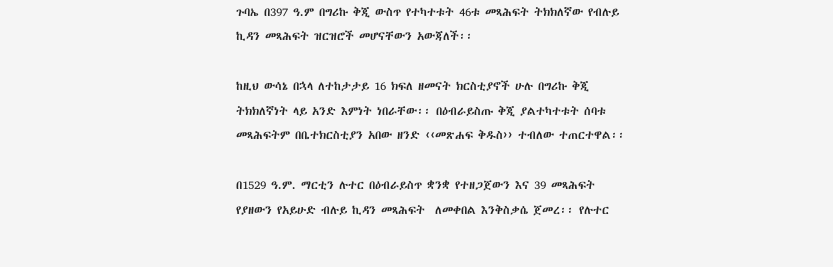ጉባኤ በ397 ዓ.ም በግሪኩ ቅጂ ውስጥ የተካተቱት 46ቱ መጻሕፍት ትክክለኛው የብሉይ ኪዳን መጻሕፍት ዝርዝሮች መሆናቸውን አውጃለች፡፡

ከዚህ ውሳኔ በኋላ ለተከታታይ 16 ክፍለ ዘመናት ክርስቲያኖች ሁሉ በግሪኩ ቅጂ ትክክለኛነት ላይ አንድ እምነት ነበራቸው፡፡ በዕብራይስጡ ቅጂ ያልተካተቱት ሰባቱ መጻሕፍትም በቤተክርስቲያን አበው ዘንድ ‹‹መጽሐፍ ቅዱስ›› ተብለው ተጠርተዋል፡፡

በ1529 ዓ.ም. ማርቲን ሉተር በዕብራይስጥ ቋንቋ የተዘጋጀውን እና 39 መጻሕፍት  የያዘውን የአይሁድ ብሉይ ኪዳን መጻሕፍት  ለመቀበል እንቅስቃሴ ጀመረ፡፡ የሉተር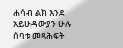ሐሳብ ልክ እንደ አይሁዳውያን ሁሉ ሰባቱ መጻሕፍት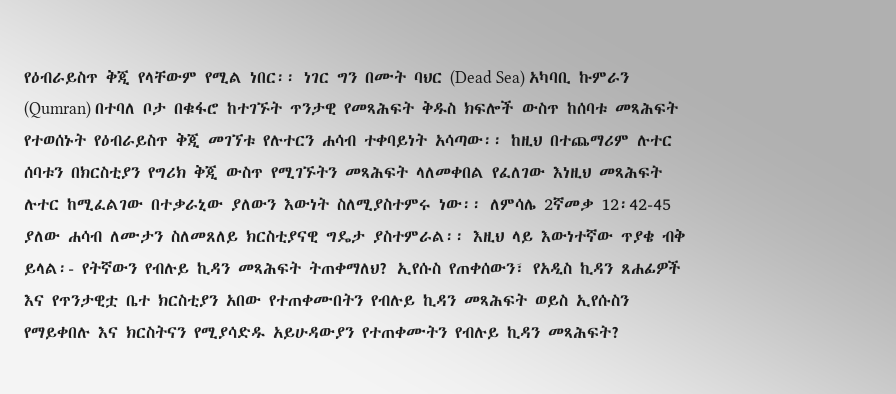የዕብራይስጥ ቅጂ የላቸውም የሚል ነበር፡፡ ነገር ግን በሙት ባህር (Dead Sea) አካባቢ ኩምራን (Qumran) በተባለ ቦታ በቁፋሮ ከተገኙት ጥንታዊ የመጻሕፍት ቅዱስ ክፍሎች ውስጥ ከሰባቱ መጻሕፍት የተወሰኑት የዕብራይስጥ ቅጂ መገኘቱ የሉተርን ሐሳብ ተቀባይነት አሳጣው፡፡ ከዚህ በተጨማሪም ሉተር ሰባቱን በክርስቲያን የግሪክ ቅጂ ውስጥ የሚገኙትን መጻሕፍት ላለመቀበል የፈለገው እነዚህ መጻሕፍት ሉተር ከሚፈልገው በተቃራኒው ያለውን እውነት ስለሚያስተምሩ ነው፡፡ ለምሳሌ 2ኛመቃ 12፡42-45 ያለው ሐሳብ ለሙታን ስለመጸለይ ክርስቲያናዊ ግዴታ ያስተምራል፡፡ እዚህ ላይ እውነተኛው ጥያቄ ብቅ ይላል፡- የትኛውን የብሉይ ኪዳን መጻሕፍት ትጠቀማለህ? ኢየሱስ የጠቀሰውን፣ የአዲስ ኪዳን ጸሐፊዎች እና የጥንታዊቷ ቤተ ክርስቲያን አበው የተጠቀሙበትን የብሉይ ኪዳን መጻሕፍት ወይስ ኢየሱስን የማይቀበሉ እና ክርስትናን የሚያሳድዱ አይሁዳውያን የተጠቀሙትን የብሉይ ኪዳን መጻሕፍት?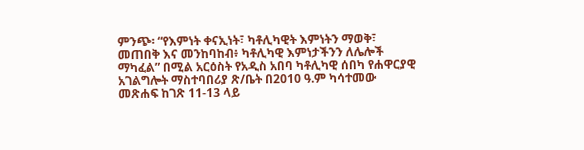ምንጭ፡ “የእምነት ቀናኢነት፣ ካቶሊካዊት እምነትን ማወቅ፣ መጠበቅ እና መንከባከብ፥ ካቶሊካዊ እምነታችንን ለሌሎች ማካፈል” በሚል አርዕስት የአዲስ አበባ ካቶሊካዊ ሰበካ የሐዋርያዊ አገልግሎት ማስተባበሪያ ጽ/ቤት በ2010 ዓ.ም ካሳተመው መጽሐፍ ከገጽ 11-13 ላይ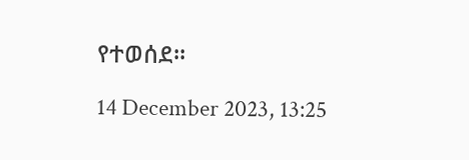የተወሰደ።

14 December 2023, 13:25